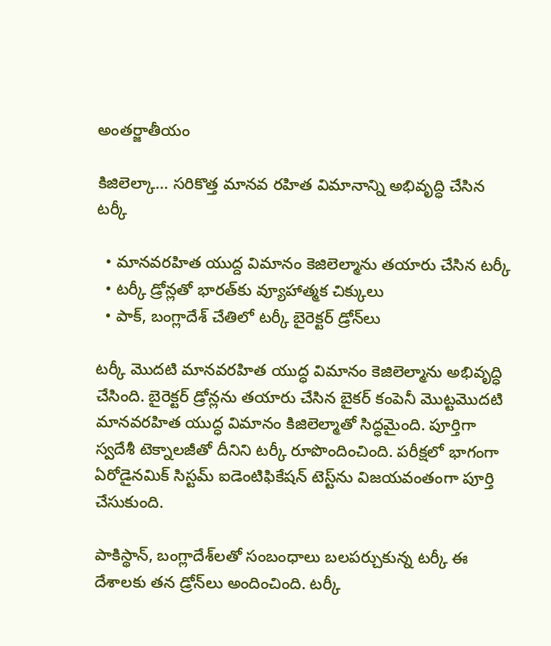అంతర్జాతీయం

కిజిలెల్కా… సరికొత్త మానవ రహిత విమానాన్ని అభివృద్ధి చేసిన టర్కీ

  • మానవరహిత యుద్ద విమానం కెజిలెల్మాను తయారు చేసిన టర్కీ
  • టర్కీ డ్రోన్లతో భారత్‌కు వ్యూహాత్మక చిక్కులు
  • పాక్, బంగ్లాదేశ్ చేతిలో టర్కీ బైరెక్టర్ డ్రోన్‌లు

టర్కీ మొదటి మానవరహిత యుద్ధ విమానం కెజిలెల్మాను అభివృద్ధి చేసింది. బైరెక్టర్ డ్రోన్లను తయారు చేసిన బైకర్ కంపెనీ మొట్టమొదటి మానవరహిత యుద్ధ విమానం కిజిలెల్మాతో సిద్ధమైంది. పూర్తిగా స్వదేశీ టెక్నాలజీతో దీనిని టర్కీ రూపొందించింది. పరీక్షలో భాగంగా ఏరోడైనమిక్ సిస్టమ్ ఐడెంటిఫికేషన్ టెస్ట్‌ను విజయవంతంగా పూర్తి చేసుకుంది.

పాకిస్థాన్, బంగ్లాదేశ్‌లతో సంబంధాలు బలపర్చుకున్న టర్కీ ఈ దేశాలకు తన డ్రోన్‌లు అందించింది. టర్కీ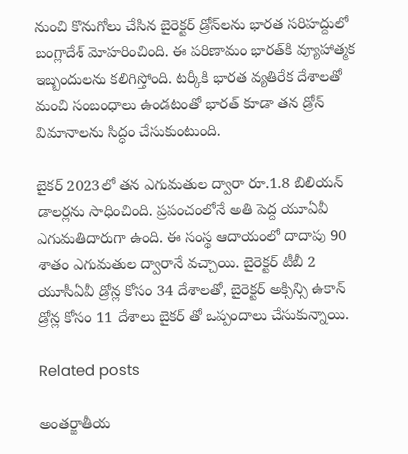నుంచి కొనుగోలు చేసిన బైరెక్టర్ డ్రోన్‌లను భారత సరిహద్దులో బంగ్లాదేశ్ మోహరించింది. ఈ పరిణామం భారత్‌కి వ్యూహాత్మక ఇబ్బందులను కలిగిస్తోంది. టర్కీకి భారత వ్యతిరేక దేశాలతో మంచి సంబంధాలు ఉండటంతో భారత్ కూడా తన డ్రోన్ విమానాలను సిద్ధం చేసుకుంటుంది.

బైకర్ 2023లో తన ఎగుమతుల ద్వారా రూ.1.8 బిలియన్ డాలర్లను సాధించింది. ప్రపంచంలోనే అతి పెద్ద యూఏవీ ఎగుమతిదారుగా ఉంది. ఈ సంస్థ ఆదాయంలో దాదాపు 90 శాతం ఎగుమతుల ద్వారానే వచ్చాయి. బైరెక్టర్ టీబీ 2 యూసీఏవీ డ్రోన్ల కోసం 34 దేశాలతో, బైరెక్టర్ అక్సిన్సి ఉకాన్ డ్రోన్ల కోసం 11 దేశాలు బైకర్ తో ఒప్పందాలు చేసుకున్నాయి.

Related posts

అంతర్జాతీయ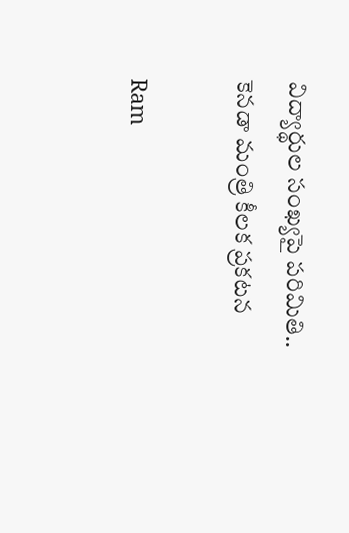విద్యార్థుల సంఖ్యపై పరిమితి.. కెనడా మంత్రి కీలక ప్రకటన

Ram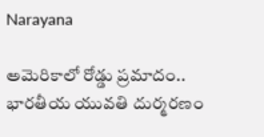Narayana

అమెరికాలో రోడ్డు ప్రమాదం.. భారతీయ యువతి దుర్మరణం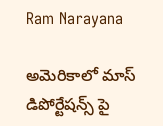Ram Narayana

అమెరికాలో మాస్ డిపోర్టేషన్స్ పై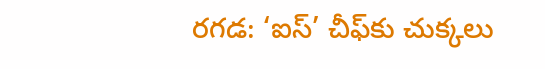రగడ: ‘ఐస్’ చీఫ్‌కు చుక్కలు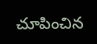చూపించిన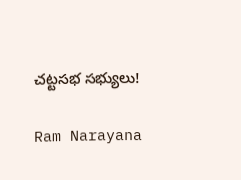చట్టసభ సభ్యులు!

Ram Narayana